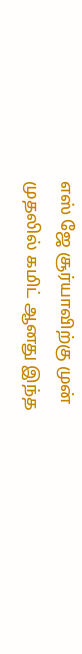எஸ் ஜே சூர்யாவிற்கு முன் முதலில் கமிட் ஆனது இந்த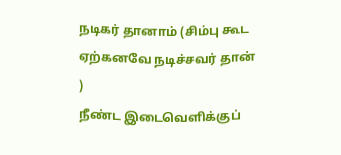நடிகர் தானாம் (சிம்பு கூட ஏற்கனவே நடிச்சவர் தான் )
நீண்ட இடைவெளிக்குப்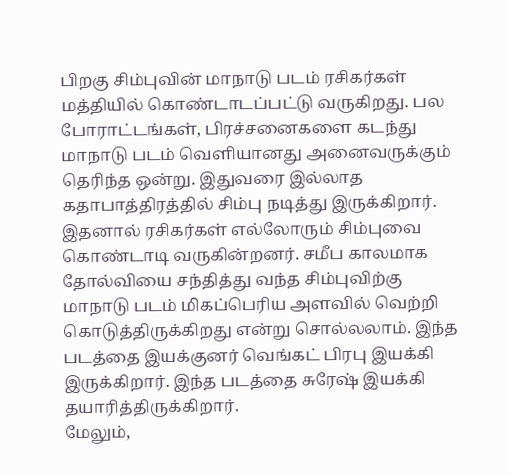பிறகு சிம்புவின் மாநாடு படம் ரசிகர்கள் மத்தியில் கொண்டாடப்பட்டு வருகிறது. பல போராட்டங்கள், பிரச்சனைகளை கடந்து மாநாடு படம் வெளியானது அனைவருக்கும் தெரிந்த ஒன்று. இதுவரை இல்லாத கதாபாத்திரத்தில் சிம்பு நடித்து இருக்கிறார். இதனால் ரசிகர்கள் எல்லோரும் சிம்புவை கொண்டாடி வருகின்றனர். சமீப காலமாக தோல்வியை சந்தித்து வந்த சிம்புவிற்கு மாநாடு படம் மிகப்பெரிய அளவில் வெற்றி கொடுத்திருக்கிறது என்று சொல்லலாம். இந்த படத்தை இயக்குனர் வெங்கட் பிரபு இயக்கி இருக்கிறார். இந்த படத்தை சுரேஷ் இயக்கி தயாரித்திருக்கிறார்.
மேலும்,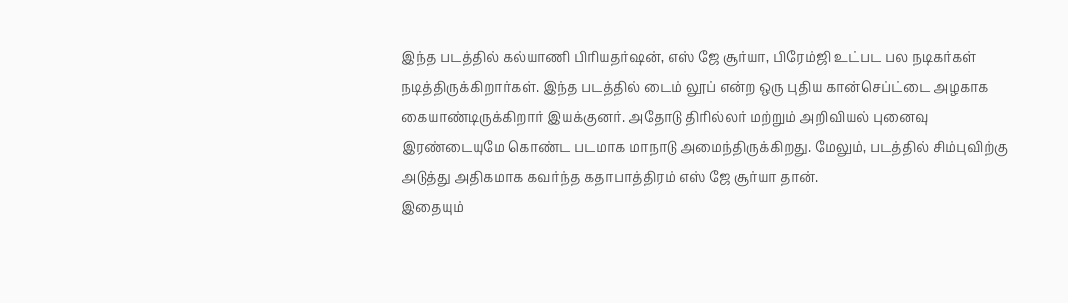இந்த படத்தில் கல்யாணி பிரியதர்ஷன், எஸ் ஜே சூர்யா, பிரேம்ஜி உட்பட பல நடிகர்கள் நடித்திருக்கிறார்கள். இந்த படத்தில் டைம் லூப் என்ற ஒரு புதிய கான்செப்ட்டை அழகாக கையாண்டிருக்கிறார் இயக்குனர். அதோடு திரில்லர் மற்றும் அறிவியல் புனைவு இரண்டையுமே கொண்ட படமாக மாநாடு அமைந்திருக்கிறது. மேலும், படத்தில் சிம்புவிற்கு அடுத்து அதிகமாக கவர்ந்த கதாபாத்திரம் எஸ் ஜே சூர்யா தான்.
இதையும்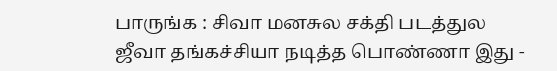பாருங்க : சிவா மனசுல சக்தி படத்துல ஜீவா தங்கச்சியா நடித்த பொண்ணா இது -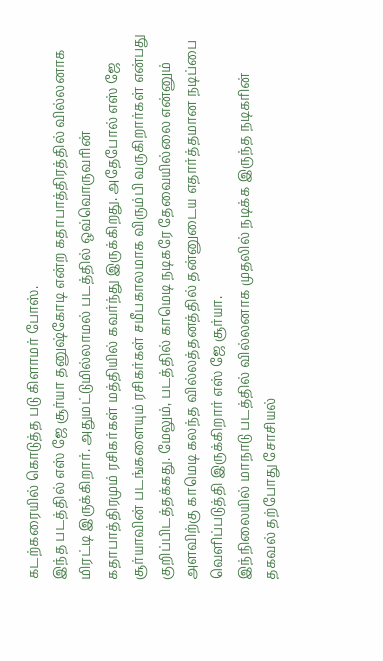கடற்கரையில் கொடுத்த படு கிளாமர் போஸ்.
இந்த படத்தில் எஸ் ஜே சூர்யா தனுஷ்கோடி என்ற கதாபாத்திரத்தில் வில்லனாக மிரட்டி இருக்கிறார். அதுமட்டுமில்லாமல் படத்தில் ஒவ்வொருவரின் கதாபாத்திரமும் ரசிகர்கள் மத்தியில் கவர்ந்து இருக்கிறது. அதேபோல் எஸ் ஜே சூர்யாவின் படங்களையும் ரசிகர்கள் சமீபகாலமாக விரும்பி வருகிறார்கள் என்பது குறிப்பிடத்தக்கது. மேலும், படத்தில் காமெடி நடிகரே தேவையில்லை என்னும் அளவிற்கு காமெடி கலந்த வில்லத்தனத்தில் தன்னுடைய எதார்த்தமான நடிப்பை வெளிப்படுத்தி இருக்கிறார் எஸ் ஜே சூர்யா.
இந்நிலையில் மாநாடு படத்தில் வில்லனாக முதலில் நடிக்க இருந்த நடிகரின் தகவல் தற்போது சோசியல்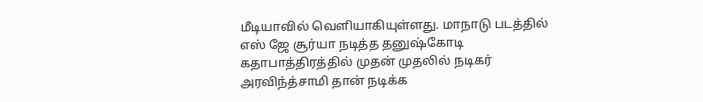மீடியாவில் வெளியாகியுள்ளது. மாநாடு படத்தில் எஸ் ஜே சூர்யா நடித்த தனுஷ்கோடி கதாபாத்திரத்தில் முதன் முதலில் நடிகர் அரவிந்த்சாமி தான் நடிக்க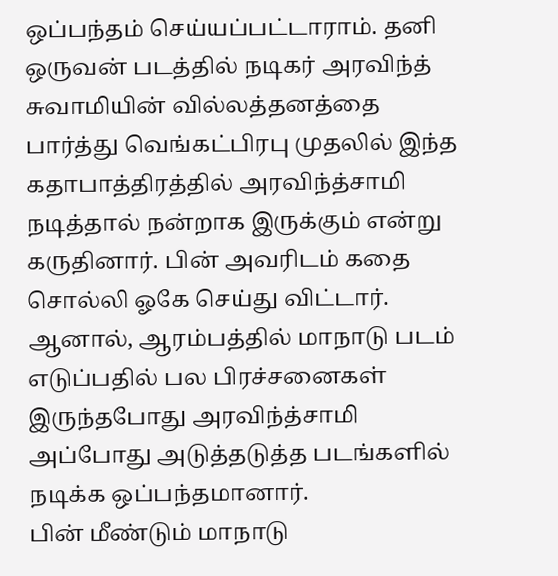ஒப்பந்தம் செய்யப்பட்டாராம். தனி ஒருவன் படத்தில் நடிகர் அரவிந்த் சுவாமியின் வில்லத்தனத்தை பார்த்து வெங்கட்பிரபு முதலில் இந்த கதாபாத்திரத்தில் அரவிந்த்சாமி நடித்தால் நன்றாக இருக்கும் என்று கருதினார். பின் அவரிடம் கதை சொல்லி ஓகே செய்து விட்டார். ஆனால், ஆரம்பத்தில் மாநாடு படம் எடுப்பதில் பல பிரச்சனைகள் இருந்தபோது அரவிந்த்சாமி அப்போது அடுத்தடுத்த படங்களில் நடிக்க ஒப்பந்தமானார்.
பின் மீண்டும் மாநாடு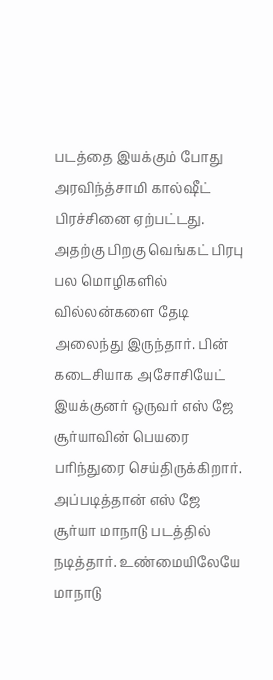படத்தை இயக்கும் போது அரவிந்த்சாமி கால்ஷீட் பிரச்சினை ஏற்பட்டது. அதற்கு பிறகு வெங்கட் பிரபு பல மொழிகளில் வில்லன்களை தேடி அலைந்து இருந்தார். பின் கடைசியாக அசோசியேட் இயக்குனர் ஒருவர் எஸ் ஜே சூர்யாவின் பெயரை பரிந்துரை செய்திருக்கிறார். அப்படித்தான் எஸ் ஜே சூர்யா மாநாடு படத்தில் நடித்தார். உண்மையிலேயே மாநாடு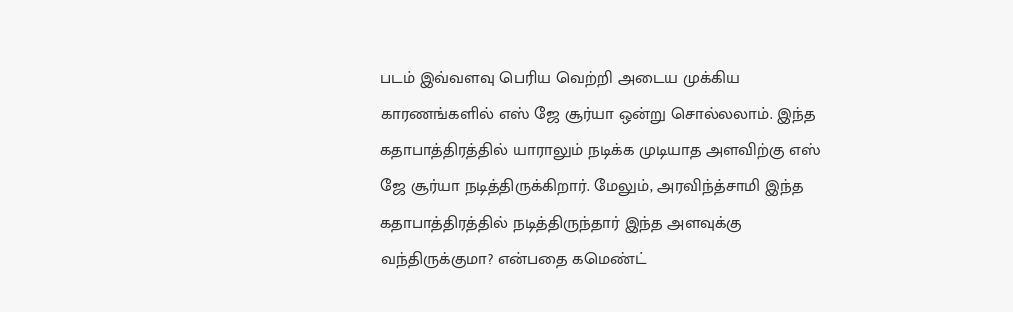படம் இவ்வளவு பெரிய வெற்றி அடைய முக்கிய காரணங்களில் எஸ் ஜே சூர்யா ஒன்று சொல்லலாம். இந்த கதாபாத்திரத்தில் யாராலும் நடிக்க முடியாத அளவிற்கு எஸ் ஜே சூர்யா நடித்திருக்கிறார். மேலும், அரவிந்த்சாமி இந்த கதாபாத்திரத்தில் நடித்திருந்தார் இந்த அளவுக்கு வந்திருக்குமா? என்பதை கமெண்ட்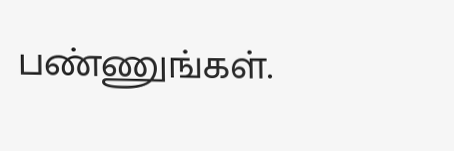பண்ணுங்கள்.